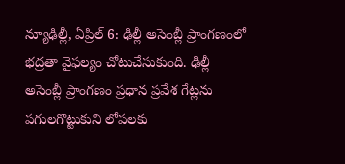న్యూఢిల్లీ, ఏప్రిల్ 6: ఢిల్లీ అసెంబ్లీ ప్రాంగణంలో భద్రతా వైఫల్యం చోటుచేసుకుంది. ఢిల్లీ అసెంబ్లీ ప్రాంగణం ప్రధాన ప్రవేశ గేట్లను పగులగొట్టుకుని లోపలకు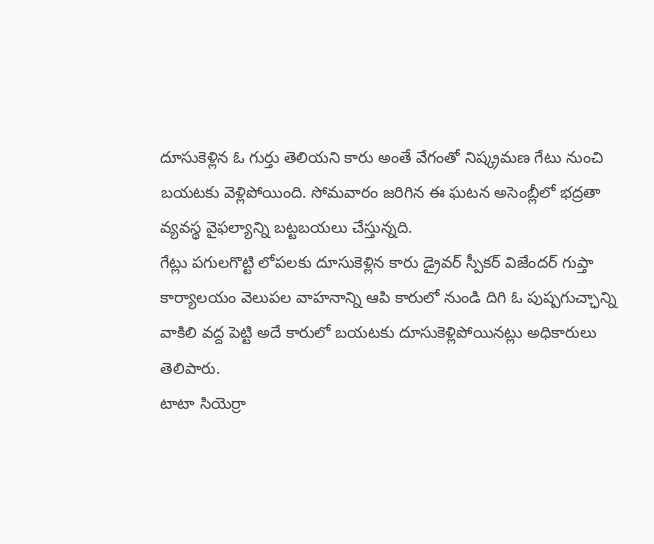దూసుకెళ్లిన ఓ గుర్తు తెలియని కారు అంతే వేగంతో నిష్క్రమణ గేటు నుంచి బయటకు వెళ్లిపోయింది. సోమవారం జరిగిన ఈ ఘటన అసెంబ్లీలో భద్రతా వ్యవస్థ వైఫల్యాన్ని బట్టబయలు చేస్తున్నది.
గేట్లు పగులగొట్టి లోపలకు దూసుకెళ్లిన కారు డ్రైవర్ స్పీకర్ విజేందర్ గుప్తా కార్యాలయం వెలుపల వాహనాన్ని ఆపి కారులో నుండి దిగి ఓ పుష్పగుచ్ఛాన్ని వాకిలి వద్ద పెట్టి అదే కారులో బయటకు దూసుకెళ్లిపోయినట్లు అధికారులు తెలిపారు.
టాటా సియెర్రా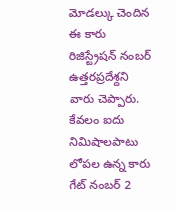మోడల్కు చెందిన ఈ కారు రిజిస్ట్రేషన్ నంబర్ ఉత్తరప్రదేశ్దని వారు చెప్పారు. కేవలం ఐదు నిమిషాలపాటు లోపల ఉన్న కారు గేట్ నంబర్ 2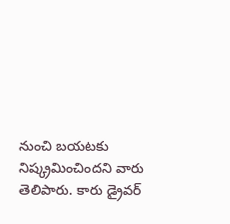నుంచి బయటకు నిష్క్రమించిందని వారు తెలిపారు. కారు డ్రైవర్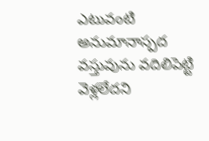ఎటువంటి అనుమానాస్పద వస్తువును వదిలిపెట్టి వెళ్లలేదని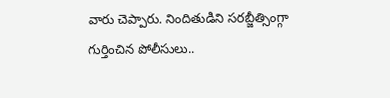వారు చెప్పారు. నిందితుడిని సరబ్జీత్సింగ్గా గుర్తించిన పోలీసులు..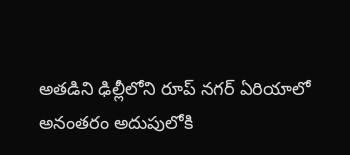అతడిని ఢిల్లీలోని రూప్ నగర్ ఏరియాలో అనంతరం అదుపులోకి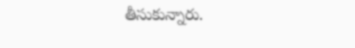తీసుకున్నారు.